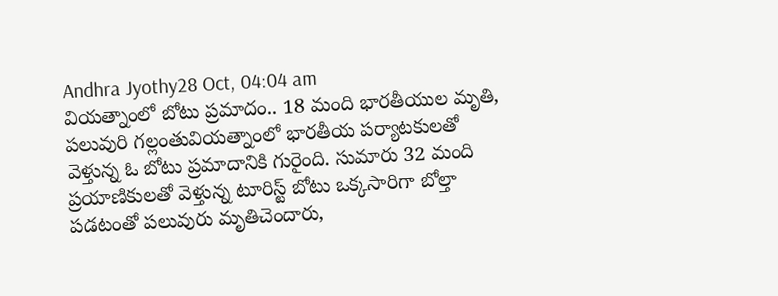Andhra Jyothy28 Oct, 04:04 am
వియత్నాంలో బోటు ప్రమాదం.. 18 మంది భారతీయుల మృతి, పలువురి గల్లంతువియత్నాంలో భారతీయ పర్యాటకులతో వెళ్తున్న ఓ బోటు ప్రమాదానికి గురైంది. సుమారు 32 మంది ప్రయాణికులతో వెళ్తున్న టూరిస్ట్ బోటు ఒక్కసారిగా బోల్తా పడటంతో పలువురు మృతిచెందారు,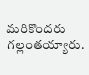మరికొందరు గల్లంతయ్యారు.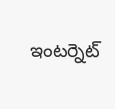ఇంటర్నెట్